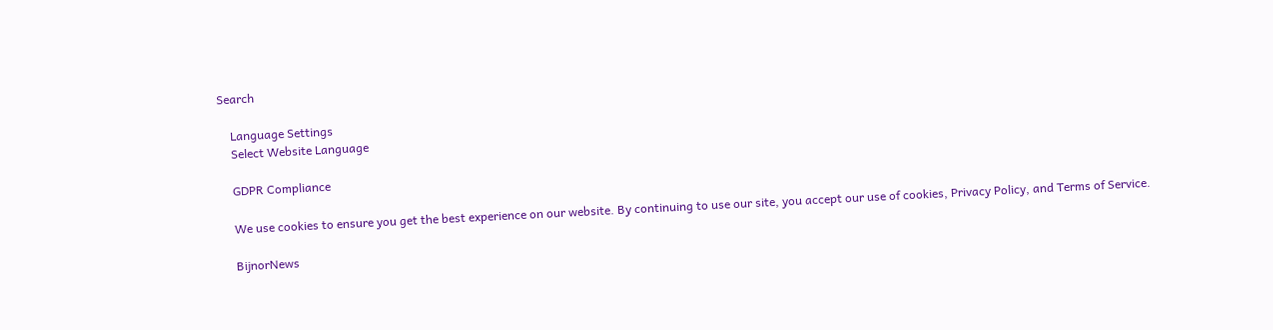Search

    Language Settings
    Select Website Language

    GDPR Compliance

    We use cookies to ensure you get the best experience on our website. By continuing to use our site, you accept our use of cookies, Privacy Policy, and Terms of Service.

    BijnorNews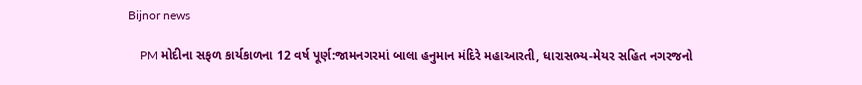Bijnor news

    PM મોદીના સફળ કાર્યકાળના 12 વર્ષ પૂર્ણ:જામનગરમાં બાલા હનુમાન મંદિરે મહાઆરતી, ધારાસભ્ય-મેયર સહિત નગરજનો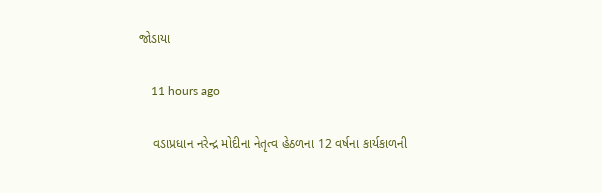જોડાયા

    11 hours ago

    વડાપ્રધાન નરેન્દ્ર મોદીના નેતૃત્વ હેઠળના 12 વર્ષના કાર્યકાળની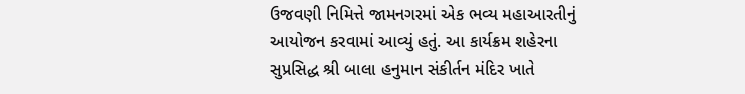ઉજવણી નિમિત્તે જામનગરમાં એક ભવ્ય મહાઆરતીનું આયોજન કરવામાં આવ્યું હતું. આ કાર્યક્રમ શહેરના સુપ્રસિદ્ધ શ્રી બાલા હનુમાન સંકીર્તન મંદિર ખાતે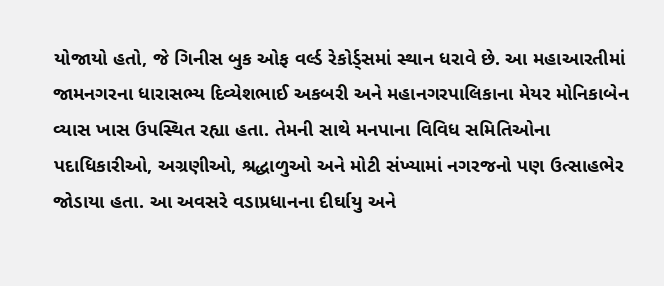યોજાયો હતો, જે ગિનીસ બુક ઓફ વર્લ્ડ રેકોર્ડ્સમાં સ્થાન ધરાવે છે. આ મહાઆરતીમાં જામનગરના ધારાસભ્ય દિવ્યેશભાઈ અકબરી અને મહાનગરપાલિકાના મેયર મોનિકાબેન વ્યાસ ખાસ ઉપસ્થિત રહ્યા હતા. તેમની સાથે મનપાના વિવિધ સમિતિઓના પદાધિકારીઓ, અગ્રણીઓ, શ્રદ્ધાળુઓ અને મોટી સંખ્યામાં નગરજનો પણ ઉત્સાહભેર જોડાયા હતા. આ અવસરે વડાપ્રધાનના દીર્ઘાયુ અને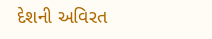દેશની અવિરત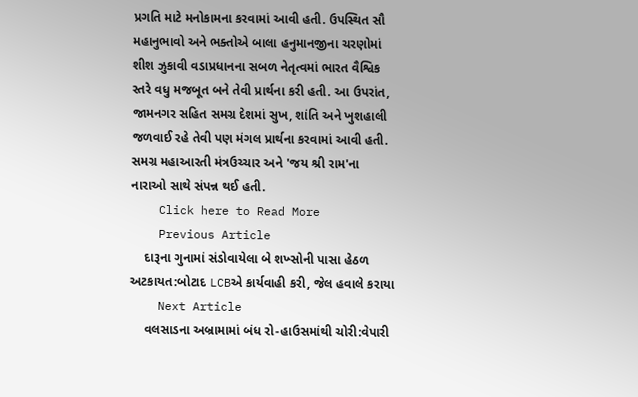પ્રગતિ માટે મનોકામના કરવામાં આવી હતી. ઉપસ્થિત સૌ મહાનુભાવો અને ભક્તોએ બાલા હનુમાનજીના ચરણોમાં શીશ ઝુકાવી વડાપ્રધાનના સબળ નેતૃત્વમાં ભારત વૈશ્વિક સ્તરે વધુ મજબૂત બને તેવી પ્રાર્થના કરી હતી. આ ઉપરાંત, જામનગર સહિત સમગ્ર દેશમાં સુખ, શાંતિ અને ખુશહાલી જળવાઈ રહે તેવી પણ મંગલ પ્રાર્થના કરવામાં આવી હતી. સમગ્ર મહાઆરતી મંત્રઉચ્ચાર અને 'જય શ્રી રામ'ના નારાઓ સાથે સંપન્ન થઈ હતી.
    Click here to Read More
    Previous Article
    દારૂના ગુનામાં સંડોવાયેલા બે શખ્સોની પાસા હેઠળ અટકાયત:બોટાદ LCBએ કાર્યવાહી કરી, જેલ હવાલે કરાયા
    Next Article
    વલસાડના અબ્રામામાં બંધ રો-હાઉસમાંથી ચોરી:વેપારી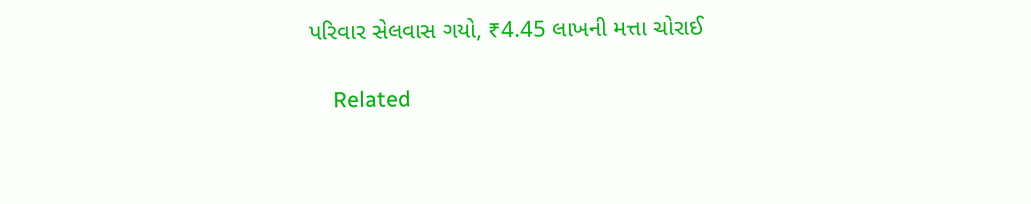પરિવાર સેલવાસ ગયો, ₹4.45 લાખની મત્તા ચોરાઈ

    Related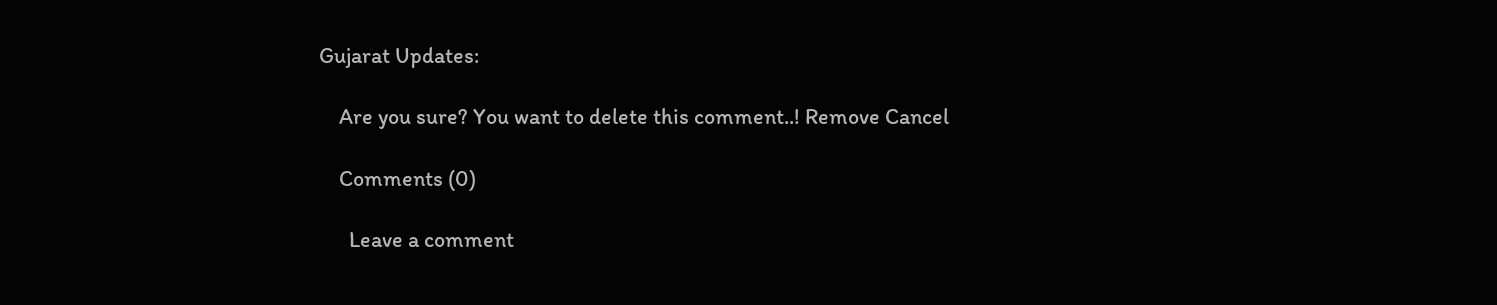Gujarat Updates:

    Are you sure? You want to delete this comment..! Remove Cancel

    Comments (0)

      Leave a comment